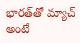భారత్‌తో మ్యాచ్ అంటే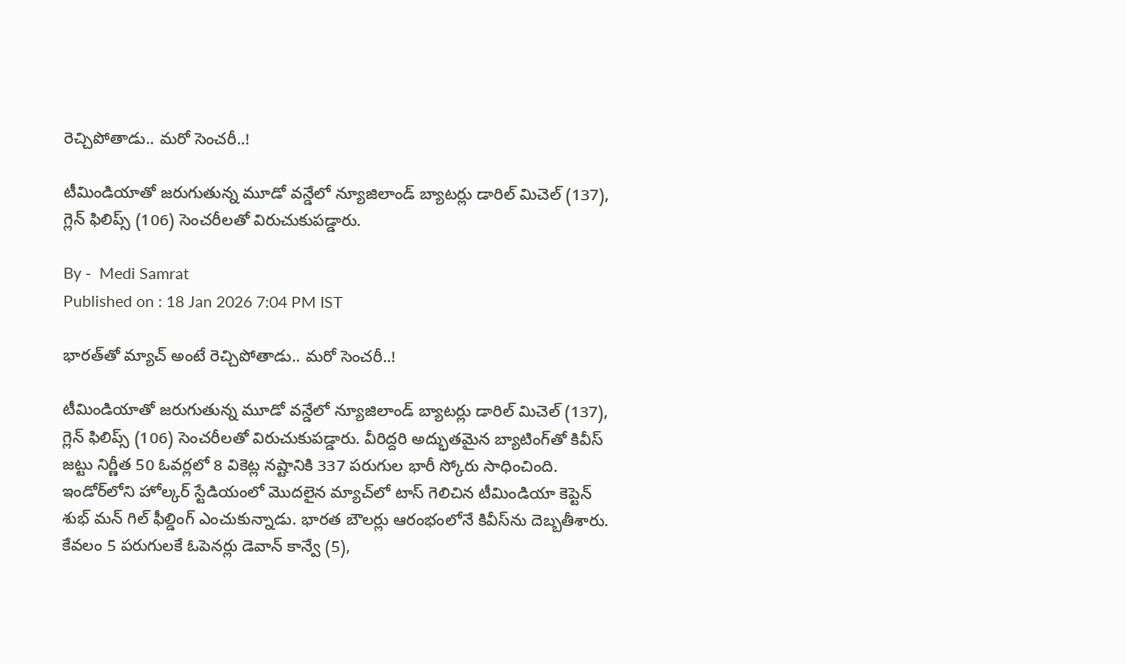రెచ్చిపోతాడు.. మరో సెంచరీ..!

టీమిండియాతో జరుగుతున్న మూడో వన్డేలో న్యూజిలాండ్ బ్యాటర్లు డారిల్ మిచెల్ (137), గ్లెన్ ఫిలిప్స్ (106) సెంచరీలతో విరుచుకుపడ్డారు.

By -  Medi Samrat
Published on : 18 Jan 2026 7:04 PM IST

భారత్‌తో మ్యాచ్ అంటే రెచ్చిపోతాడు.. మరో సెంచరీ..!

టీమిండియాతో జరుగుతున్న మూడో వన్డేలో న్యూజిలాండ్ బ్యాటర్లు డారిల్ మిచెల్ (137), గ్లెన్ ఫిలిప్స్ (106) సెంచరీలతో విరుచుకుపడ్డారు. వీరిద్దరి అద్భుతమైన బ్యాటింగ్‌తో కివీస్ జట్టు నిర్ణీత 50 ఓవర్లలో 8 వికెట్ల నష్టానికి 337 పరుగుల భారీ స్కోరు సాధించింది. ఇండోర్‌లోని హోల్కర్ స్టేడియంలో మొదలైన మ్యాచ్‌లో టాస్ గెలిచిన టీమిండియా కెప్టెన్ శుభ్ మన్ గిల్ ఫీల్డింగ్ ఎంచుకున్నాడు. భారత బౌలర్లు ఆరంభంలోనే కివీస్‌ను దెబ్బతీశారు. కేవలం 5 పరుగులకే ఓపెనర్లు డెవాన్ కాన్వే (5),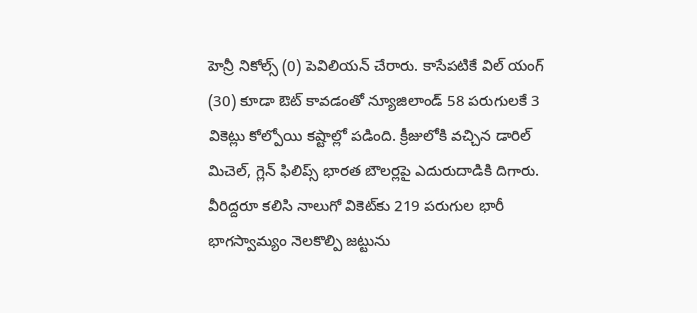హెన్రీ నికోల్స్ (0) పెవిలియన్ చేరారు. కాసేపటికే విల్ యంగ్ (30) కూడా ఔట్ కావడంతో న్యూజిలాండ్ 58 పరుగులకే 3 వికెట్లు కోల్పోయి కష్టాల్లో పడింది. క్రీజులోకి వచ్చిన డారిల్ మిచెల్, గ్లెన్ ఫిలిప్స్ భారత బౌలర్లపై ఎదురుదాడికి దిగారు. వీరిద్దరూ కలిసి నాలుగో వికెట్‌కు 219 పరుగుల భారీ భాగస్వామ్యం నెలకొల్పి జట్టును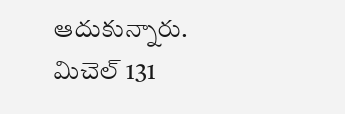ఆదుకున్నారు. మిచెల్ 131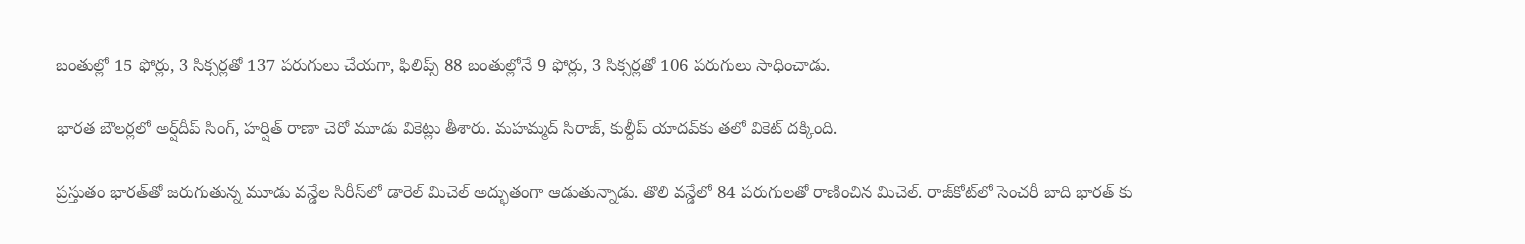బంతుల్లో 15 ఫోర్లు, 3 సిక్సర్లతో 137 పరుగులు చేయగా, ఫిలిప్స్ 88 బంతుల్లోనే 9 ఫోర్లు, 3 సిక్సర్లతో 106 పరుగులు సాధించాడు.

భారత బౌలర్లలో అర్ష్‌దీప్ సింగ్, హర్షిత్ రాణా చెరో మూడు వికెట్లు తీశారు. మహమ్మద్ సిరాజ్, కుల్దీప్ యాదవ్‌కు తలో వికెట్ దక్కింది.

ప్ర‌స్తుతం భార‌త్‌తో జ‌రుగుతున్న మూడు వ‌న్డేల సిరీస్‌లో డారెల్ మిచెల్ అద్భుతంగా ఆడుతున్నాడు. తొలి వ‌న్డేలో 84 ప‌రుగుల‌తో రాణించిన మిచెల్‌. రాజ్‌కోట్‌లో సెంచ‌రీ బాది భారత్ కు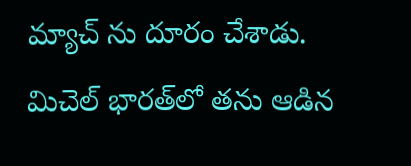మ్యాచ్ ను దూరం చేశాడు. మిచెల్ భార‌త్‌లో త‌ను ఆడిన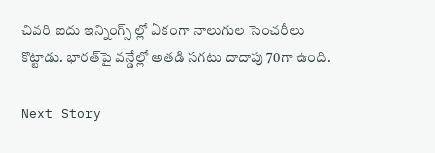చివ‌రి ఐదు ఇన్నింగ్స్ ల్లో ఏకంగా నాలుగుల సెంచరీలు కొట్టాడు. భార‌త్‌పై వ‌న్డేల్లో అత‌డి స‌గ‌టు దాదాపు 70గా ఉంది.

Next Story